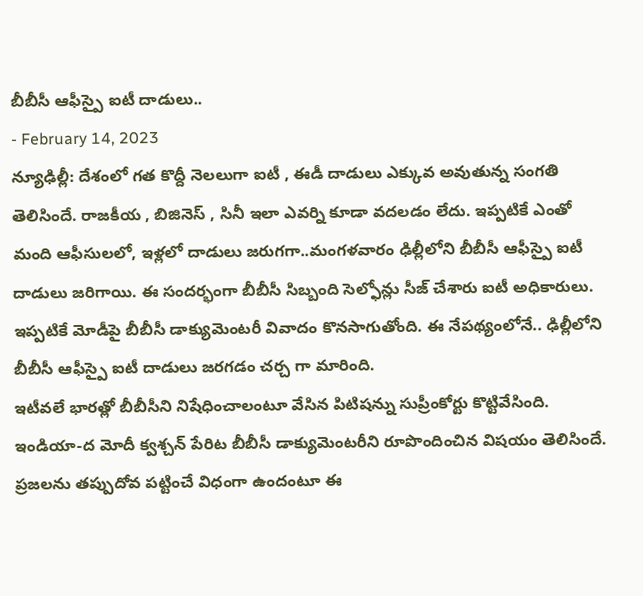బీబీసీ ఆఫీస్పై ఐటీ దాడులు..
- February 14, 2023
న్యూఢిల్లీ: దేశంలో గత కొద్దీ నెలలుగా ఐటీ , ఈడీ దాడులు ఎక్కువ అవుతున్న సంగతి తెలిసిందే. రాజకీయ , బిజినెస్ , సినీ ఇలా ఎవర్ని కూడా వదలడం లేదు. ఇప్పటికే ఎంతో మంది ఆఫీసులలో, ఇళ్లలో దాడులు జరుగగా..మంగళవారం ఢిల్లీలోని బీబీసీ ఆఫీస్పై ఐటీ దాడులు జరిగాయి. ఈ సందర్భంగా బీబీసీ సిబ్బంది సెల్ఫోన్లు సీజ్ చేశారు ఐటీ అధికారులు. ఇప్పటికే మోడీపై బీబీసీ డాక్యుమెంటరీ వివాదం కొనసాగుతోంది. ఈ నేపథ్యంలోనే.. ఢిల్లీలోని బీబీసీ ఆఫీస్పై ఐటీ దాడులు జరగడం చర్చ గా మారింది.
ఇటీవలే భారత్లో బీబీసీని నిషేధించాలంటూ వేసిన పిటిషన్ను సుప్రీంకోర్టు కొట్టివేసింది. ఇండియా-ద మోదీ క్వశ్చన్ పేరిట బీబీసీ డాక్యుమెంటరీని రూపొందించిన విషయం తెలిసిందే. ప్రజలను తప్పుదోవ పట్టించే విధంగా ఉందంటూ ఈ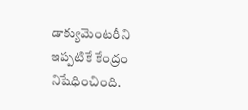డాక్యుమెంటరీని ఇప్పటికే కేంద్రం నిషేధించింది.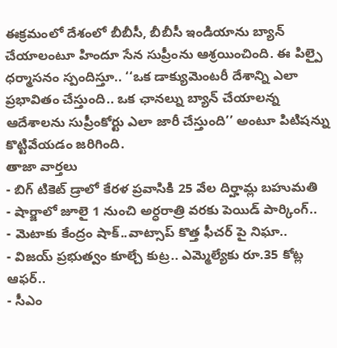ఈక్రమంలో దేశంలో బీబీసీ, బీబీసీ ఇండియాను బ్యాన్ చేయాలంటూ హిందూ సేన సుప్రీంను ఆశ్రయించింది. ఈ పిల్పై ధర్మాసనం స్పందిస్తూ.. ‘‘ఒక డాక్యుమెంటరీ దేశాన్ని ఎలా ప్రభావితం చేస్తుంది.. ఒక ఛానల్ను బ్యాన్ చేయాలన్న ఆదేశాలను సుప్రీంకోర్టు ఎలా జారీ చేస్తుంది’’ అంటూ పిటిషన్ను కొట్టివేయడం జరిగింది.
తాజా వార్తలు
- బిగ్ టికెట్ డ్రాలో కేరళ ప్రవాసికి 25 వేల దిర్హామ్ల బహుమతి
- షార్జాలో జూలై 1 నుంచి అర్ధరాత్రి వరకు పెయిడ్ పార్కింగ్..
- మెటాకు కేంద్రం షాక్..వాట్సాప్ కొత్త ఫీచర్ పై నిఘా..
- విజయ్ ప్రభుత్వం కూల్చే కుట్ర.. ఎమ్మెల్యేకు రూ.35 కోట్ల ఆఫర్..
- సీఎం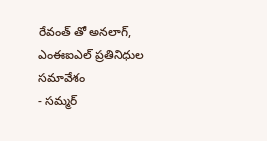రేవంత్ తో అనలాగ్, ఎంఈఐఎల్ ప్రతినిధుల సమావేశం
- సమ్మర్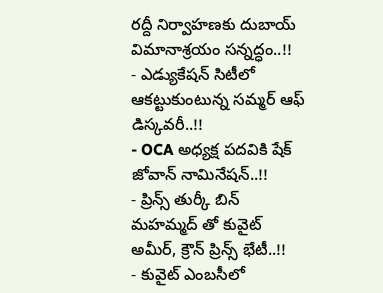రద్దీ నిర్వాహణకు దుబాయ్ విమానాశ్రయం సన్నద్ధం..!!
- ఎడ్యుకేషన్ సిటీలో ఆకట్టుకుంటున్న సమ్మర్ ఆఫ్ డిస్కవరీ..!!
- OCA అధ్యక్ష పదవికి షేక్ జోవాన్ నామినేషన్..!!
- ప్రిన్స్ తుర్కీ బిన్ మహమ్మద్ తో కువైట్ అమీర్, క్రౌన్ ప్రిన్స్ భేటీ..!!
- కువైట్ ఎంబసీలో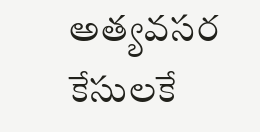అత్యవసర కేసులకే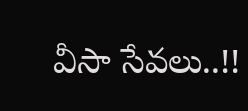వీసా సేవలు..!!